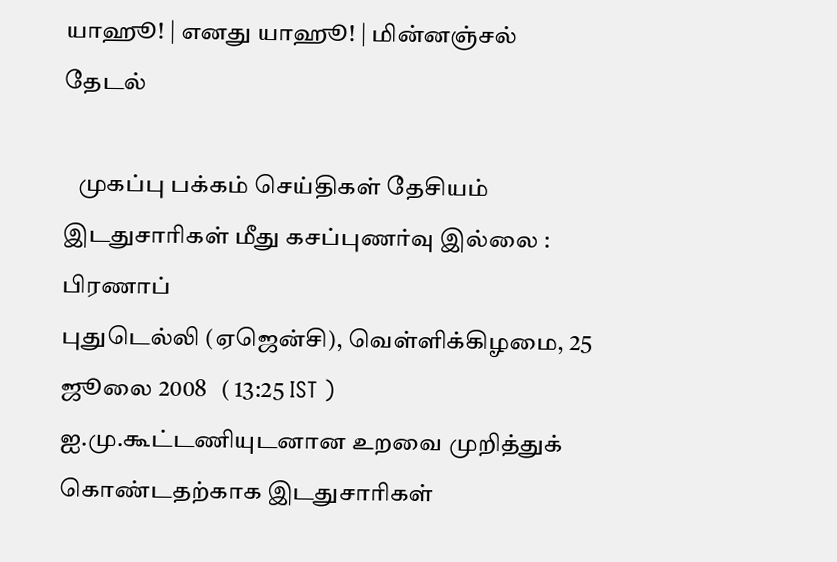யாஹூ! | எனது யாஹூ! | மின்னஞ்சல்
தேடல்

   முகப்பு பக்கம் செய்திகள் தேசியம்
இடதுசாரிகள் மீது கசப்புணர்வு இல்லை : பிரணாப்
புதுடெல்லி (ஏஜென்சி), வெள்ளிக்கிழமை, 25 ஜூலை 2008   ( 13:25 IST )
ஐ.மு.கூட்டணியுடனான உறவை முறித்துக் கொண்டதற்காக இடதுசாரிகள்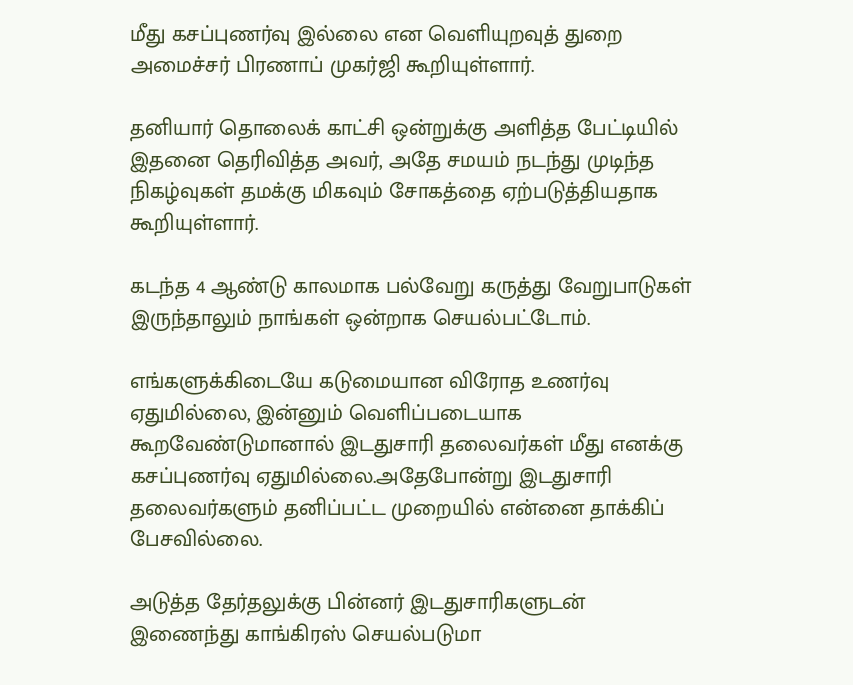மீது கசப்புணர்வு இல்லை என வெளியுறவுத் துறை அமைச்சர் பிரணாப் முகர்ஜி கூறியுள்ளார்.

தனியார் தொலைக் காட்சி ஒன்றுக்கு அளித்த பேட்டியில் இதனை தெரிவித்த அவர், அதே சமயம் நடந்து முடிந்த நிகழ்வுகள் தமக்கு மிகவும் சோகத்தை ஏற்படுத்தியதாக கூறியுள்ளார்.

கடந்த 4 ஆண்டு காலமாக பல்வேறு கருத்து வேறுபாடுகள் இருந்தாலும் நாங்கள் ஒன்றாக செயல்பட்டோம்.

எங்களுக்கிடையே கடுமையான விரோத உணர்வு ஏதுமில்லை, இன்னும் வெளிப்படையாக கூறவேண்டுமானால் இடதுசாரி தலைவர்கள் மீது எனக்கு கசப்புணர்வு ஏதுமில்லை.அதேபோன்று இடதுசாரி தலைவர்களும் தனிப்பட்ட முறையில் என்னை தாக்கிப் பேசவில்லை.

அடுத்த தேர்தலுக்கு பின்னர் இடதுசாரிகளுடன் இணைந்து காங்கிரஸ் செயல்படுமா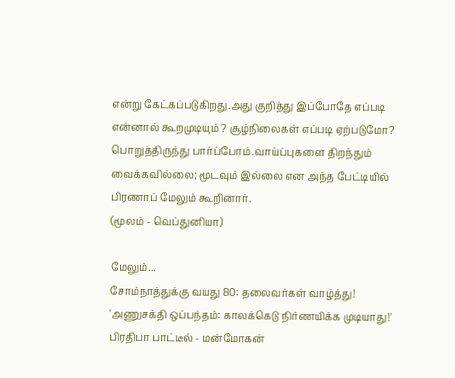என்று கேட்கப்படுகிறது.அது குறித்து இப்போதே எப்படி என்னால் கூறமுடியும் ? சூழ்நிலைகள் எப்படி ஏற்படுமோ? பொறுத்திருந்து பார்ப்போம்.வாய்ப்புகளை திறந்தும் வைக்கவில்லை; மூடவும் இல்லை என அந்த பேட்டியில் பிரணாப் மேலும் கூறினார்.
(மூலம் - வெப்துனியா)

மேலும்...
சோம்நாத்துக்கு வயது 80: தலைவர்கள் வாழ்த்து!
'அணுச‌க்‌தி ஒப்பந்தம்: கால‌க்கெடு ‌நி‌ர்ண‌யி‌க்க முடியாது!'
பிரதிபா பாட்டீல் - மன்மோகன்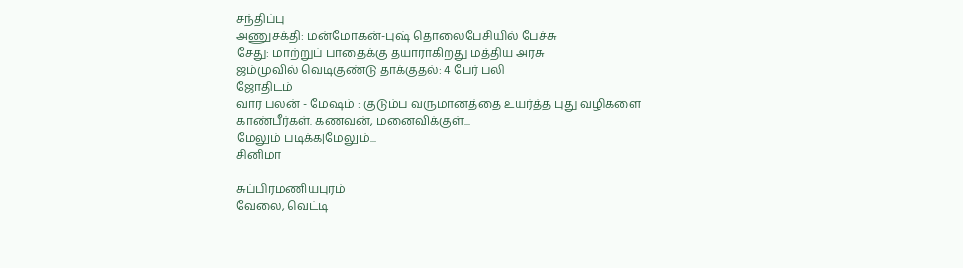சந்திப்பு
அணுசக்தி: மன்மோகன்-புஷ் தொலைபேசியில் பேச்சு
சேது‌: மா‌ற்று‌ப் பாதைக்கு தயாராகிறது மத்திய அரசு
ஜம்முவில் வெடிகுண்டு தாக்குதல்: 4 பேர் பலி
ஜோதிடம்
வார பலன் - மேஷம் : குடும்ப வருமானத்தை உயர்த்த புது வழிகளை காண்பீர்கள். கணவன், மனைவிக்குள்...
மேலும் படிக்க|மேலும்...
சினிமா

சுப்பிரமணியபுரம்
வேலை, வெட்டி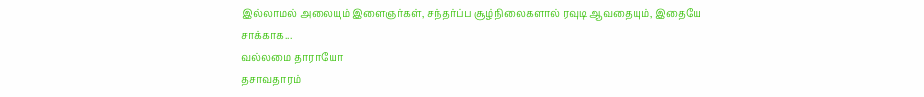இல்லாமல் அலையும் இளைஞர்கள், சந்தர்ப்ப சூழ்நிலைகளால் ரவுடி ஆவதையும், இதையே சாக்காக...
வல்லமை தாராயோ
தசாவதாரம்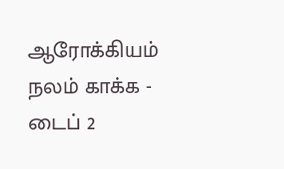ஆரோக்கியம்
நலம் காக்க - டைப் 2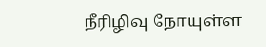நீரிழிவு நோயுள்ள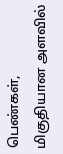பெண்கள், மிகுதியான அளவில்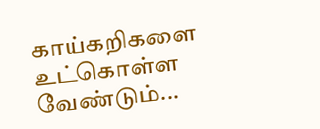காய்கறிகளை உட்கொள்ள வேண்டும்...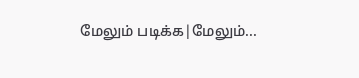மேலும் படிக்க|மேலும்...